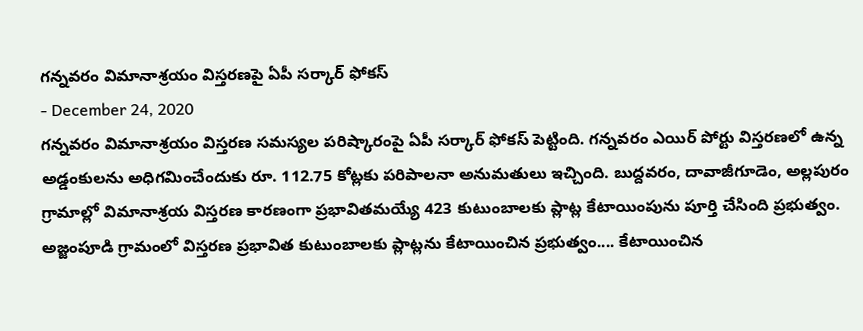గన్నవరం విమానాశ్రయం విస్తరణపై ఏపీ సర్కార్ ఫోకస్
- December 24, 2020
గన్నవరం విమానాశ్రయం విస్తరణ సమస్యల పరిష్కారంపై ఏపీ సర్కార్ ఫోకస్ పెట్టింది. గన్నవరం ఎయిర్ పోర్టు విస్తరణలో ఉన్న అడ్డంకులను అధిగమించేందుకు రూ. 112.75 కోట్లకు పరిపాలనా అనుమతులు ఇచ్చింది. బుద్దవరం, దావాజీగూడెం, అల్లపురం గ్రామాల్లో విమానాశ్రయ విస్తరణ కారణంగా ప్రభావితమయ్యే 423 కుటుంబాలకు ప్లాట్ల కేటాయింపును పూర్తి చేసింది ప్రభుత్వం. అజ్జంపూడి గ్రామంలో విస్తరణ ప్రభావిత కుటుంబాలకు ప్లాట్లను కేటాయించిన ప్రభుత్వం.... కేటాయించిన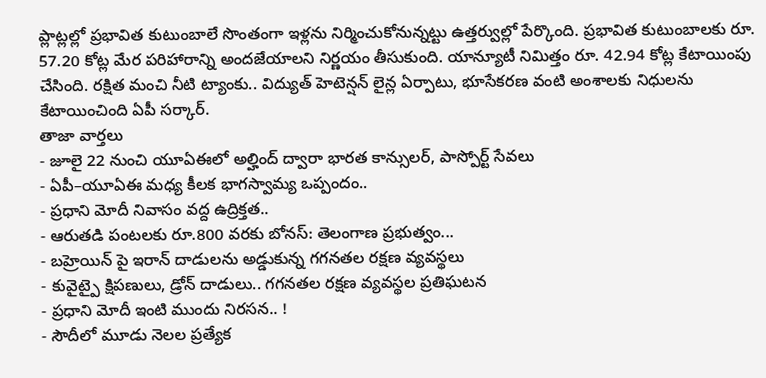ప్లాట్లల్లో ప్రభావిత కుటుంబాలే సొంతంగా ఇళ్లను నిర్మించుకోనున్నట్టు ఉత్తర్వుల్లో పేర్కొంది. ప్రభావిత కుటుంబాలకు రూ. 57.20 కోట్ల మేర పరిహారాన్ని అందజేయాలని నిర్ణయం తీసుకుంది. యాన్యూటీ నిమిత్తం రూ. 42.94 కోట్ల కేటాయింపు చేసింది. రక్షిత మంచి నీటి ట్యాంకు.. విద్యుత్ హెటెన్షన్ లైన్ల ఏర్పాటు, భూసేకరణ వంటి అంశాలకు నిధులను కేటాయించింది ఏపీ సర్కార్.
తాజా వార్తలు
- జూలై 22 నుంచి యూఏఈలో అల్హింద్ ద్వారా భారత కాన్సులర్, పాస్పోర్ట్ సేవలు
- ఏపీ–యూఏఈ మధ్య కీలక భాగస్వామ్య ఒప్పందం..
- ప్రధాని మోదీ నివాసం వద్ద ఉద్రిక్తత..
- ఆరుతడి పంటలకు రూ.800 వరకు బోనస్: తెలంగాణ ప్రభుత్వం...
- బహ్రెయిన్ పై ఇరాన్ దాడులను అడ్డుకున్న గగనతల రక్షణ వ్యవస్థలు
- కువైట్పై క్షిపణులు, డ్రోన్ దాడులు.. గగనతల రక్షణ వ్యవస్థల ప్రతిఘటన
- ప్రధాని మోదీ ఇంటి ముందు నిరసన.. !
- సౌదీలో మూడు నెలల ప్రత్యేక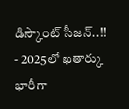డిస్కౌంట్ సీజన్..!!
- 2025లో ఖతార్కు భారీగా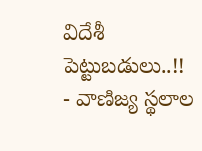విదేశీ పెట్టుబడులు..!!
- వాణిజ్య స్థలాల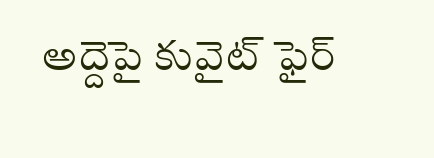అద్దెపై కువైట్ ఫైర్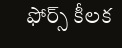ఫోర్స్ కీలక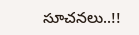సూచనలు..!!